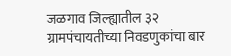जळगाव जिल्ह्यातील ३२ ग्रामपंचायतीच्या निवडणुकांचा बार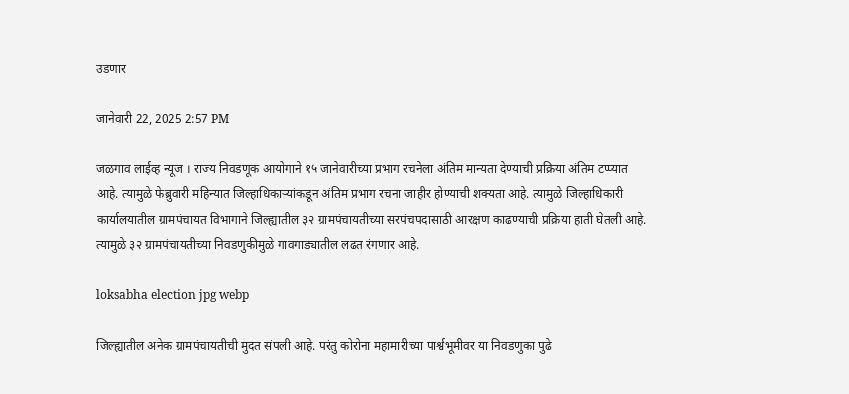उडणार

जानेवारी 22, 2025 2:57 PM

जळगाव लाईव्ह न्यूज । राज्य निवडणूक आयोगाने १५ जानेवारीच्या प्रभाग रचनेला अंतिम मान्यता देण्याची प्रक्रिया अंतिम टप्प्यात आहे. त्यामुळे फेब्रुवारी महिन्यात जिल्हाधिकाऱ्यांकडून अंतिम प्रभाग रचना जाहीर होण्याची शक्यता आहे. त्यामुळे जिल्हाधिकारी कार्यालयातील ग्रामपंचायत विभागाने जिल्ह्यातील ३२ ग्रामपंचायतीच्या सरपंचपदासाठी आरक्षण काढण्याची प्रक्रिया हाती घेतली आहे. त्यामुळे ३२ ग्रामपंचायतीच्या निवडणुकीमुळे गावगाड्यातील लढत रंगणार आहे.

loksabha election jpg webp

जिल्ह्यातील अनेक ग्रामपंचायतीची मुदत संपली आहे. परंतु कोरोना महामारीच्या पार्श्वभूमीवर या निवडणुका पुढे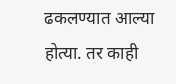ढकलण्यात आल्या होत्या. तर काही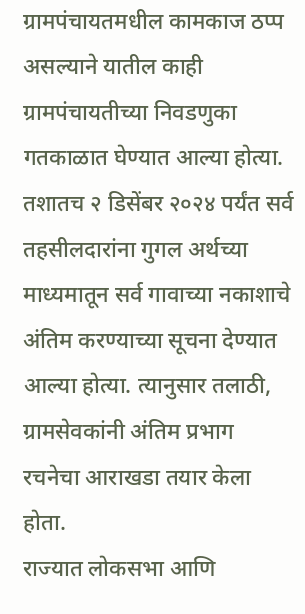ग्रामपंचायतमधील कामकाज ठप्प असल्याने यातील काही ग्रामपंचायतीच्या निवडणुका गतकाळात घेण्यात आल्या होत्या. तशातच २ डिसेंबर २०२४ पर्यंत सर्व तहसीलदारांना गुगल अर्थच्या माध्यमातून सर्व गावाच्या नकाशाचे अंतिम करण्याच्या सूचना देण्यात आल्या होत्या. त्यानुसार तलाठी, ग्रामसेवकांनी अंतिम प्रभाग रचनेचा आराखडा तयार केला होता.
राज्यात लोकसभा आणि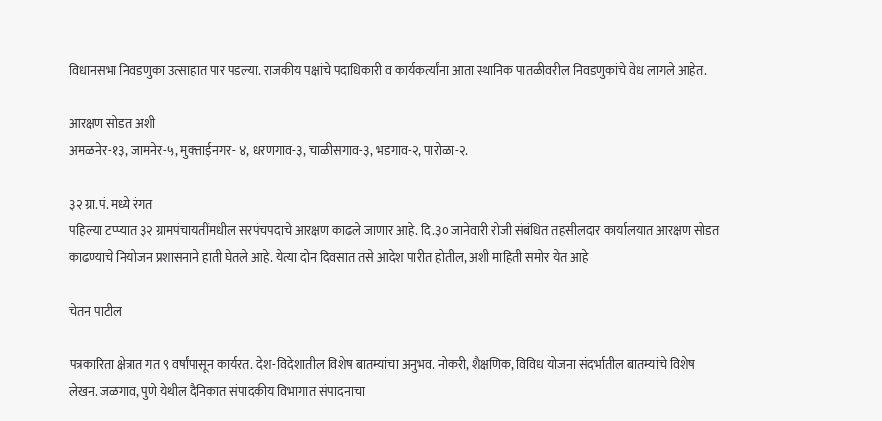विधानसभा निवडणुका उत्साहात पार पडल्या. राजकीय पक्षांचे पदाधिकारी व कार्यकर्त्यांना आता स्थानिक पातळीवरील निवडणुकांचे वेध लागले आहेत.

आरक्षण सोडत अशी
अमळनेर-१३, जामनेर-५, मुक्त्ताईनगर- ४, धरणगाव-३, चाळीसगाव-३, भडगाव-२, पारोळा-२.

३२ ग्रा.पं. मध्ये रंगत
पहिल्या टप्प्यात ३२ ग्रामपंचायतींमधील सरपंचपदाचे आरक्षण काढले जाणार आहे. दि.३० जानेवारी रोजी संबंधित तहसीलदार कार्यालयात आरक्षण सोडत काढण्याचे नियोजन प्रशासनाने हाती घेतले आहे. येत्या दोन दिवसात तसे आदेश पारीत होतील, अशी माहिती समोर येत आहे

चेतन पाटील

पत्रकारिता क्षेत्रात गत ९ वर्षांपासून कार्यरत. देश-विदेशातील विशेष बातम्यांचा अनुभव. नोकरी, शैक्षणिक, विविध योजना संदर्भातील बातम्यांचे विशेष लेखन. जळगाव, पुणे येथील दैनिकात संपादकीय विभागात संपादनाचा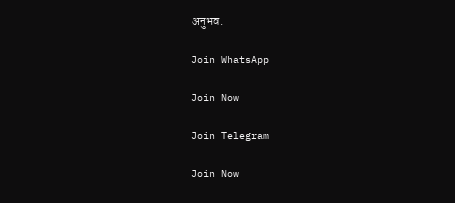अनुभव.

Join WhatsApp

Join Now

Join Telegram

Join Now